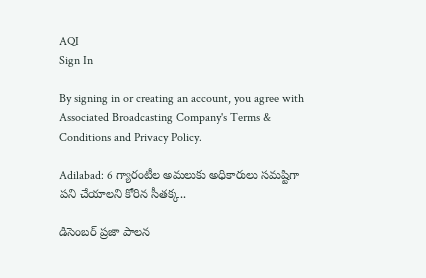AQI
Sign In

By signing in or creating an account, you agree with Associated Broadcasting Company's Terms & Conditions and Privacy Policy.

Adilabad: 6 గ్యారంటీల అమలుకు అధికారులు సమష్టిగా పని చేయాలని కోరిన సీతక్క..

డిసెంబర్‌ ప్రజా పాలన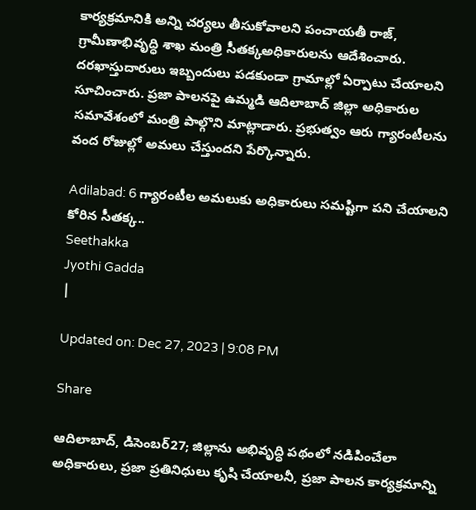కార్యక్రమానికి అన్ని చర్యలు తీసుకోవాలని పంచాయతీ రాజ్‌, గ్రామీణాభివృద్ధి శాఖ మంత్రి సీతక్కఅధికారులను ఆదేశించారు. దరఖాస్తుదారులు ఇబ్బందులు పడకుండా గ్రామాల్లో ఏర్పాటు చేయాలని సూచించారు. ప్రజా పాలనపై ఉమ్మడి ఆదిలాబాద్‌ జిల్లా అధికారుల సమావేశంలో మంత్రి పాల్గొని మాట్లాడారు. ప్రభుత్వం ఆరు గ్యారంటీలను వంద రోజుల్లో అమలు చేస్తుందని పేర్కొన్నారు.

Adilabad: 6 గ్యారంటీల అమలుకు అధికారులు సమష్టిగా పని చేయాలని కోరిన సీతక్క..
Seethakka
Jyothi Gadda
|

Updated on: Dec 27, 2023 | 9:08 PM

Share

ఆదిలాబాద్, డిసెంబర్‌27; జిల్లాను అభివృద్ధి పథంలో నడిపించేలా అధికారులు, ప్రజా ప్రతినిధులు కృషి చేయాలనీ, ప్రజా పాలన కార్యక్రమాన్ని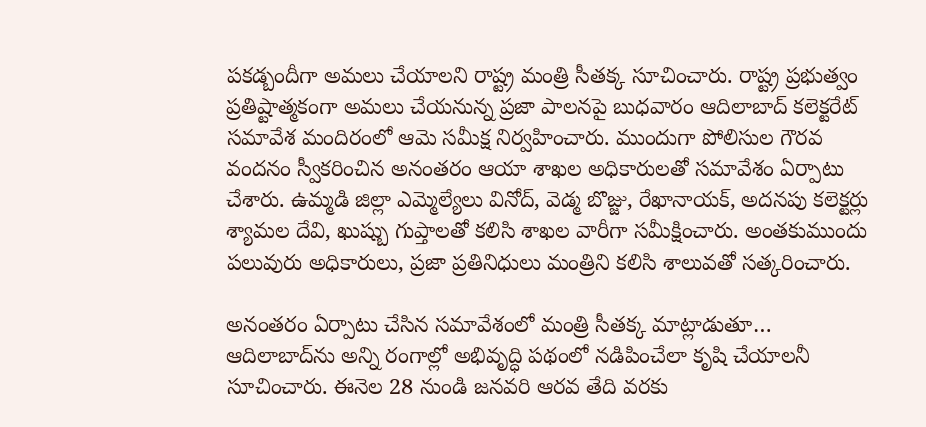పకడ్బందీగా అమలు చేయాలని రాష్ట్ర మంత్రి సీతక్క సూచించారు. రాష్ట్ర ప్రభుత్వం ప్రతిష్టాత్మకంగా అమలు చేయనున్న ప్రజా పాలనపై బుధవారం ఆదిలాబాద్ కలెక్టరేట్ సమావేశ మందిరంలో ఆమె సమీక్ష నిర్వహించారు. ముందుగా పోలిసుల గౌరవ వందనం స్వీకరించిన అనంతరం ఆయా శాఖల అధికారులతో సమావేశం ఏర్పాటు చేశారు. ఉమ్మడి జిల్లా ఎమ్మెల్యేలు వినోద్, వెడ్మ బొజ్జు, రేఖానాయక్, అదనపు కలెక్టర్లు శ్యామల దేవి, ఖుష్బు గుప్తాలతో కలిసి శాఖల వారీగా సమీక్షించారు. అంతకుముందు పలువురు అధికారులు, ప్రజా ప్రతినిధులు మంత్రిని కలిసి శాలువతో సత్కరించారు.

అనంతరం ఏర్పాటు చేసిన సమావేశంలో మంత్రి సీతక్క మాట్లాడుతూ… ఆదిలాబాద్‌ను అన్ని రంగాల్లో అభివృద్ధి పథంలో నడిపించేలా కృషి చేయాలనీ సూచించారు. ఈనెల 28 నుండి జనవరి ఆరవ తేది వరకు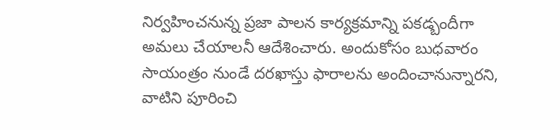నిర్వహించనున్న ప్రజా పాలన కార్యక్రమాన్ని పకడ్బందీగా అమలు చేయాలనీ ఆదేశించారు. అందుకోసం బుధవారం సాయంత్రం నుండే దరఖాస్తు ఫారాలను అందించానున్నారని, వాటిని పూరించి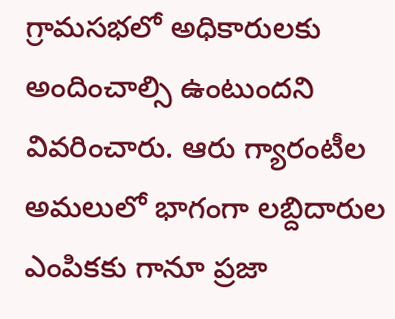గ్రామసభలో అధికారులకు అందించాల్సి ఉంటుందని వివరించారు. ఆరు గ్యారంటీల అమలులో భాగంగా లబ్దిదారుల ఎంపికకు గానూ ప్రజా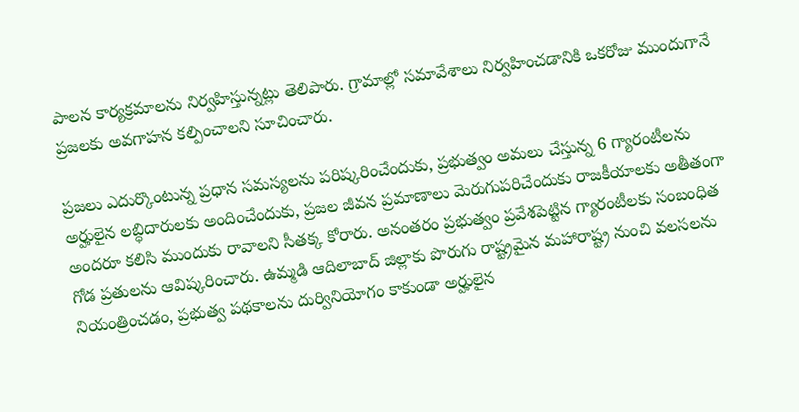పాలన కార్యక్రమాలను నిర్వహిస్తున్నట్లు తెలిపారు. గ్రామాల్లో సమావేశాలు నిర్వహించడానికి ఒకరోజు ముందుగానే ప్రజలకు అవగాహన కల్పించాలని సూచించారు.

ప్రజలు ఎదుర్కొంటున్న ప్రధాన సమస్యలను పరిష్కరించేందుకు, ప్రభుత్వం అమలు చేస్తున్న 6 గ్యారంటీలను అర్హులైన లబ్ధిదారులకు అందించేందుకు, ప్రజల జీవన ప్రమాణాలు మెరుగుపరిచేందుకు రాజకీయాలకు అతీతంగా అందరూ కలిసి ముందుకు రావాలని సీతక్క కోరారు. అనంతరం ప్రభుత్వం ప్రవేశపెట్టిన గ్యారంటీలకు సంబంధిత గోడ ప్రతులను ఆవిష్కరించారు. ఉమ్మడి ఆదిలాబాద్ జిల్లాకు పొరుగు రాష్ట్రమైన మహారాష్ట్ర నుంచి వలసలను నియంత్రించడం, ప్రభుత్వ పథకాలను దుర్వినియోగం కాకుండా అర్హులైన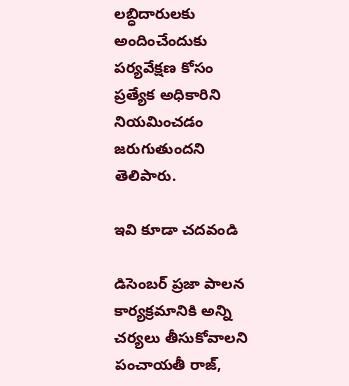లబ్ధిదారులకు అందించేందుకు పర్యవేక్షణ కోసం ప్రత్యేక అధికారిని నియమించడం జరుగుతుందని తెలిపారు.

ఇవి కూడా చదవండి

డిసెంబర్‌ ప్రజా పాలన కార్యక్రమానికి అన్ని చర్యలు తీసుకోవాలని పంచాయతీ రాజ్‌,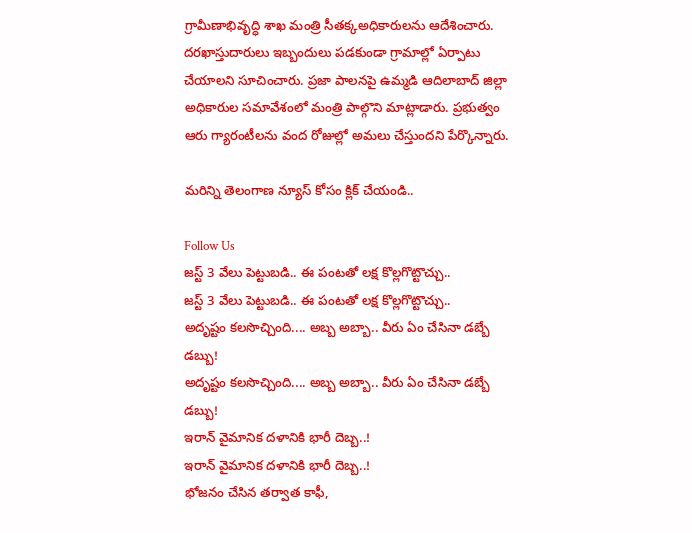గ్రామీణాభివృద్ధి శాఖ మంత్రి సీతక్కఅధికారులను ఆదేశించారు. దరఖాస్తుదారులు ఇబ్బందులు పడకుండా గ్రామాల్లో ఏర్పాటు చేయాలని సూచించారు. ప్రజా పాలనపై ఉమ్మడి ఆదిలాబాద్‌ జిల్లా అధికారుల సమావేశంలో మంత్రి పాల్గొని మాట్లాడారు. ప్రభుత్వం ఆరు గ్యారంటీలను వంద రోజుల్లో అమలు చేస్తుందని పేర్కొన్నారు.

మరిన్ని తెలంగాణ న్యూస్ కోసం క్లిక్ చేయండి..

Follow Us
జస్ట్ 3 వేలు పెట్టుబడి.. ఈ పంటతో లక్ష కొల్లగొట్టొచ్చు..
జస్ట్ 3 వేలు పెట్టుబడి.. ఈ పంటతో లక్ష కొల్లగొట్టొచ్చు..
అదృష్టం కలసొచ్చింది.... అబ్బ అబ్బా.. వీరు ఏం చేసినా డబ్బే డబ్బు!
అదృష్టం కలసొచ్చింది.... అబ్బ అబ్బా.. వీరు ఏం చేసినా డబ్బే డబ్బు!
ఇరాన్ వైమానిక దళానికి భారీ దెబ్బ..!
ఇరాన్ వైమానిక దళానికి భారీ దెబ్బ..!
భోజనం చేసిన తర్వాత కాఫీ,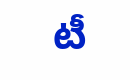టీ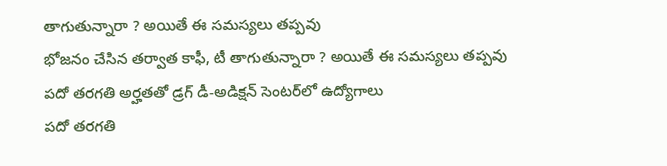తాగుతున్నారా ? అయితే ఈ సమస్యలు తప్పవు
భోజనం చేసిన తర్వాత కాఫీ, టీ తాగుతున్నారా ? అయితే ఈ సమస్యలు తప్పవు
పదో తరగతి అర్హతతో డ్రగ్ డీ-అడిక్షన్ సెంటర్‌లో ఉద్యోగాలు
పదో తరగతి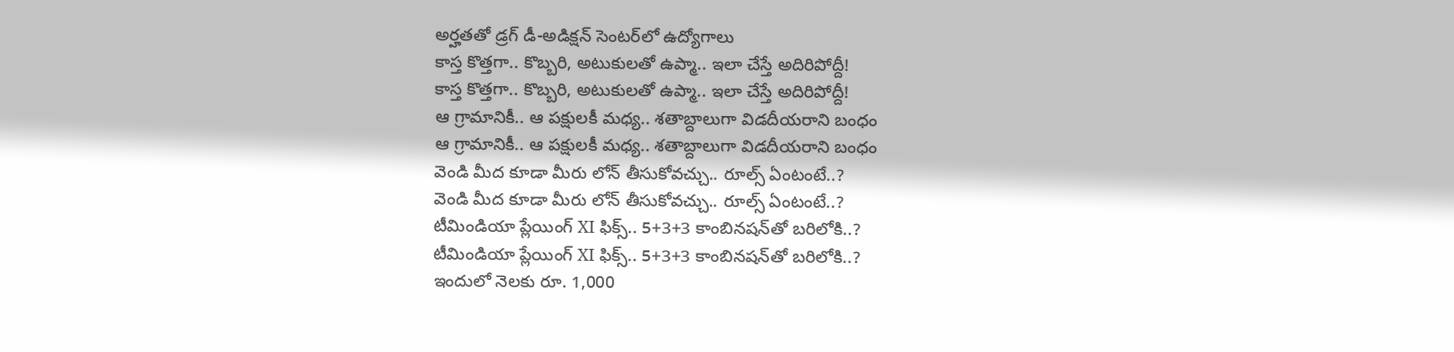అర్హతతో డ్రగ్ డీ-అడిక్షన్ సెంటర్‌లో ఉద్యోగాలు
కాస్త కొత్తగా.. కొబ్బరి, అటుకులతో ఉప్మా.. ఇలా చేస్తే అదిరిపోద్దీ!
కాస్త కొత్తగా.. కొబ్బరి, అటుకులతో ఉప్మా.. ఇలా చేస్తే అదిరిపోద్దీ!
ఆ గ్రామానికీ.. ఆ పక్షులకీ మధ్య.. శతాబ్దాలుగా విడదీయరాని బంధం
ఆ గ్రామానికీ.. ఆ పక్షులకీ మధ్య.. శతాబ్దాలుగా విడదీయరాని బంధం
వెండి మీద కూడా మీరు లోన్ తీసుకోవచ్చు.. రూల్స్ ఏంటంటే..?
వెండి మీద కూడా మీరు లోన్ తీసుకోవచ్చు.. రూల్స్ ఏంటంటే..?
టీమిండియా ప్లేయింగ్ XI ఫిక్స్.. 5+3+3 కాంబినషన్‌తో బరిలోకి..?
టీమిండియా ప్లేయింగ్ XI ఫిక్స్.. 5+3+3 కాంబినషన్‌తో బరిలోకి..?
ఇందులో నెలకు రూ. 1,000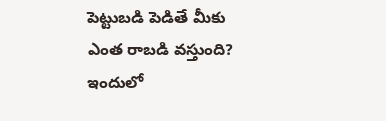పెట్టుబడి పెడితే మీకు ఎంత రాబడి వస్తుంది?
ఇందులో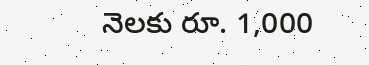నెలకు రూ. 1,000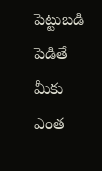పెట్టుబడి పెడితే మీకు ఎంత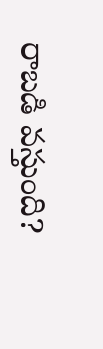రాబడి వస్తుంది?